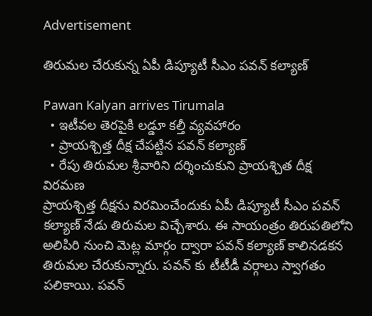Advertisement

తిరుమల చేరుకున్న ఏపీ డిప్యూటీ సీఎం పవన్ కల్యాణ్

Pawan Kalyan arrives Tirumala
  • ఇటీవల తెరపైకి లడ్డూ కల్తీ వ్యవహారం
  • ప్రాయశ్చిత్త దీక్ష చేపట్టిన పవన్ కల్యాణ్
  • రేపు తిరుమల శ్రీవారిని దర్శించుకుని ప్రాయశ్చిత దీక్ష విరమణ
ప్రాయశ్చిత్త దీక్షను విరమించేందుకు ఏపీ డిప్యూటీ సీఎం పవన్ కల్యాణ్ నేడు తిరుమల విచ్చేశారు. ఈ సాయంత్రం తిరుపతిలోని అలిపిరి నుంచి మెట్ల మార్గం ద్వారా పవన్ కల్యాణ్ కాలినడకన తిరుమల చేరుకున్నారు. పవన్ కు టీటీడీ వర్గాలు స్వాగతం పలికాయి. పవన్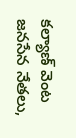కల్యాణ్ వెంట జనసేన నేతలు,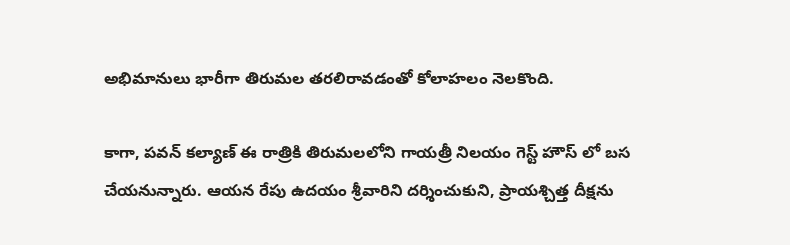అభిమానులు భారీగా తిరుమల తరలిరావడంతో కోలాహలం నెలకొంది.

కాగా, పవన్ కల్యాణ్ ఈ రాత్రికి తిరుమలలోని గాయత్రీ నిలయం గెస్ట్ హౌస్ లో బస చేయనున్నారు. ఆయన రేపు ఉదయం శ్రీవారిని దర్శించుకుని, ప్రాయశ్చిత్త దీక్షను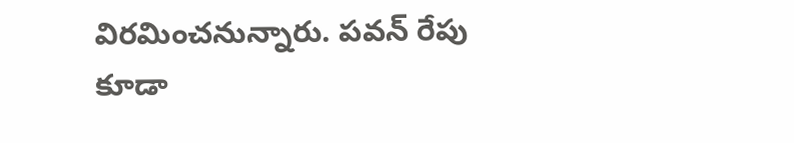విరమించనున్నారు. పవన్ రేపు కూడా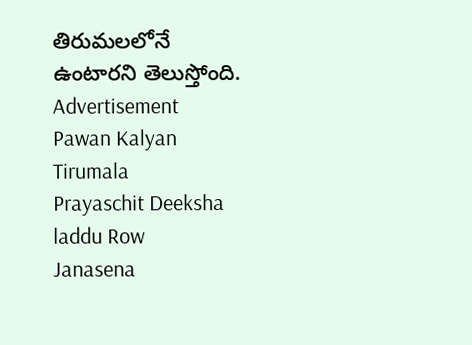తిరుమలలోనే ఉంటారని తెలుస్తోంది.
Advertisement
Pawan Kalyan
Tirumala
Prayaschit Deeksha
laddu Row
Janasena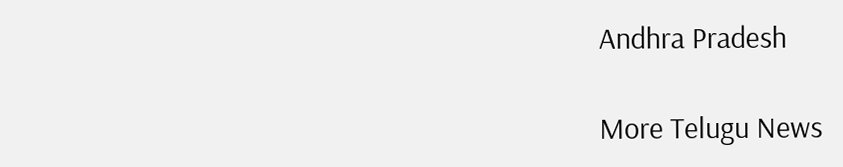Andhra Pradesh

More Telugu News